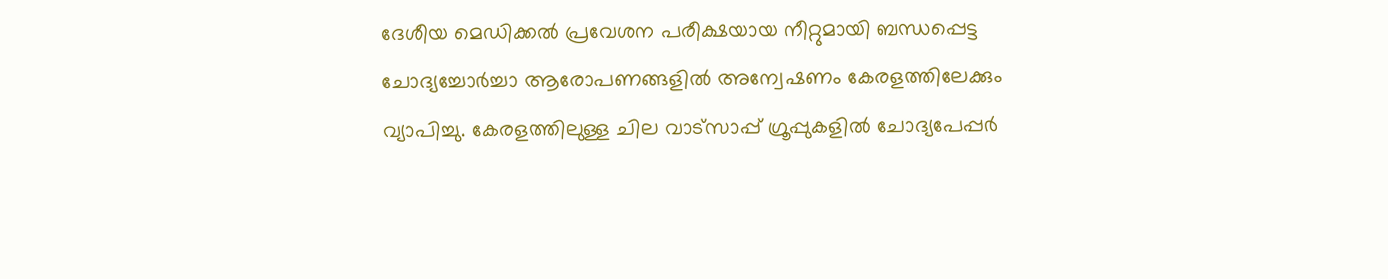ദേശീയ മെഡിക്കൽ പ്രവേശന പരീക്ഷയായ നീറ്റുമായി ബന്ധപ്പെട്ട ചോദ്യച്ചോർച്ചാ ആരോപണങ്ങളിൽ അന്വേഷണം കേരളത്തിലേക്കും വ്യാപിച്ചു. കേരളത്തിലുള്ള ചില വാട്സാപ്പ് ഗ്രൂപ്പുകളിൽ ചോദ്യപേപ്പർ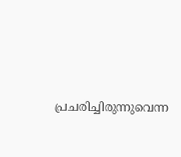പ്രചരിച്ചിരുന്നുവെന്ന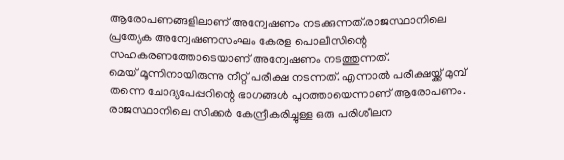ആരോപണങ്ങളിലാണ് അന്വേഷണം നടക്കുന്നത്.രാജസ്ഥാനിലെ പ്രത്യേക അന്വേഷണസംഘം കേരള പൊലീസിന്റെ സഹകരണത്തോടെയാണ് അന്വേഷണം നടത്തുന്നത്.
മെയ് മൂന്നിനായിരുന്നു നീറ്റ് പരീക്ഷ നടന്നത്. എന്നാൽ പരീക്ഷയ്ക്ക് മുമ്പ് തന്നെ ചോദ്യപേപ്പറിന്റെ ഭാഗങ്ങൾ പുറത്തായെന്നാണ് ആരോപണം. രാജസ്ഥാനിലെ സിക്കർ കേന്ദ്രീകരിച്ചുള്ള ഒരു പരിശീലന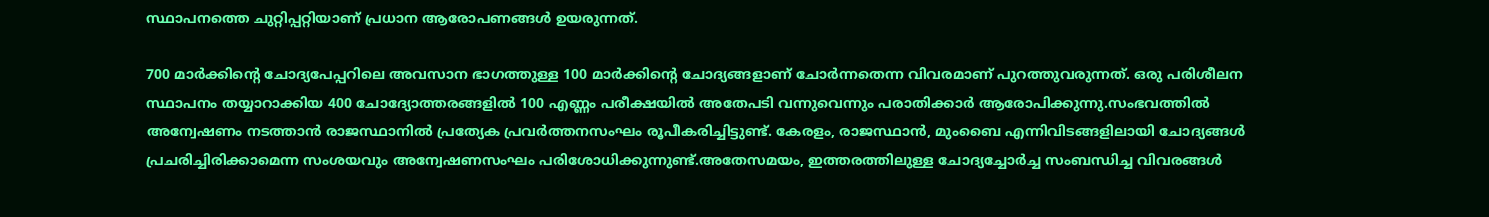സ്ഥാപനത്തെ ചുറ്റിപ്പറ്റിയാണ് പ്രധാന ആരോപണങ്ങൾ ഉയരുന്നത്.

700 മാർക്കിന്റെ ചോദ്യപേപ്പറിലെ അവസാന ഭാഗത്തുള്ള 100 മാർക്കിന്റെ ചോദ്യങ്ങളാണ് ചോർന്നതെന്ന വിവരമാണ് പുറത്തുവരുന്നത്. ഒരു പരിശീലന സ്ഥാപനം തയ്യാറാക്കിയ 400 ചോദ്യോത്തരങ്ങളിൽ 100 എണ്ണം പരീക്ഷയിൽ അതേപടി വന്നുവെന്നും പരാതിക്കാർ ആരോപിക്കുന്നു.സംഭവത്തിൽ അന്വേഷണം നടത്താൻ രാജസ്ഥാനിൽ പ്രത്യേക പ്രവർത്തനസംഘം രൂപീകരിച്ചിട്ടുണ്ട്. കേരളം, രാജസ്ഥാൻ, മുംബൈ എന്നിവിടങ്ങളിലായി ചോദ്യങ്ങൾ പ്രചരിച്ചിരിക്കാമെന്ന സംശയവും അന്വേഷണസംഘം പരിശോധിക്കുന്നുണ്ട്.അതേസമയം, ഇത്തരത്തിലുള്ള ചോദ്യച്ചോർച്ച സംബന്ധിച്ച വിവരങ്ങൾ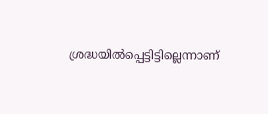ശ്രദ്ധയിൽപ്പെട്ടിട്ടില്ലെന്നാണ്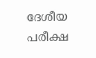ദേശീയ പരീക്ഷ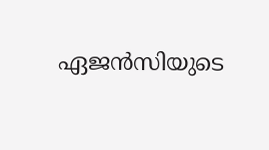ഏജൻസിയുടെ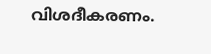വിശദീകരണം.